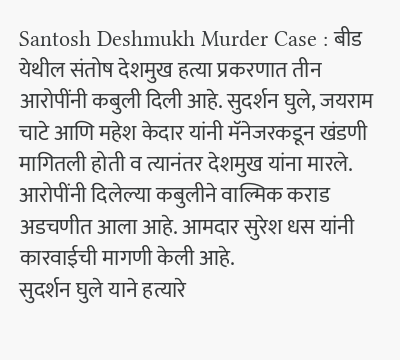Santosh Deshmukh Murder Case : बीड येथील संतोष देशमुख हत्या प्रकरणात तीन आरोपींनी कबुली दिली आहे. सुदर्शन घुले, जयराम चाटे आणि महेश केदार यांनी मॅनेजरकडून खंडणी मागितली होती व त्यानंतर देशमुख यांना मारले. आरोपींनी दिलेल्या कबुलीने वाल्मिक कराड अडचणीत आला आहे. आमदार सुरेश धस यांनी कारवाईची मागणी केली आहे.
सुदर्शन घुले याने हत्यारे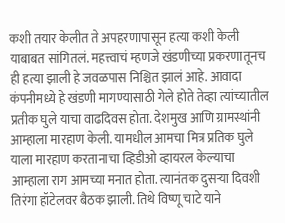कशी तयार केलीत ते अपहरणापासून हत्या कशी केली याबाबत सांगितलं. महत्त्वाचं म्हणजे खंडणीच्या प्रकरणातूनच ही हत्या झाली हे जवळपास निश्चित झालं आहे. आवादा कंपनीमध्ये हे खंडणी मागण्यासाठी गेले होते तेव्हा त्यांच्यातील प्रतीक घुले याचा वाढदिवस होता. देशमुख आणि ग्रामस्थांनी आम्हाला मारहाण केली. यामधील आमचा मित्र प्रतिक घुले याला मारहाण करतानाचा व्हिडीओ व्हायरल केल्याचा आम्हाला राग आमच्या मनात होता. त्यानंतक दुसऱ्या दिवशी तिरंगा हॉटेलवर बैठक झाली. तिथे विष्णू चाटे याने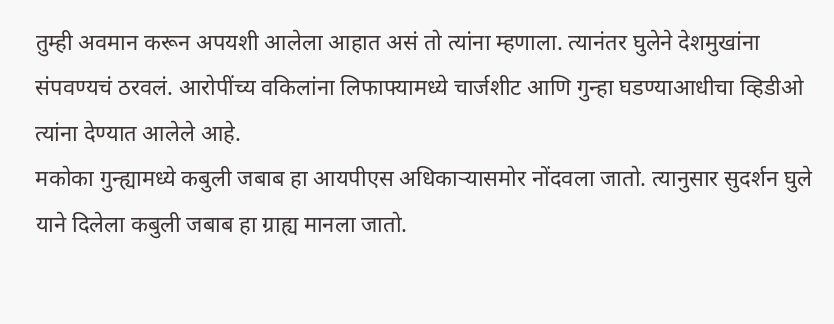तुम्ही अवमान करून अपयशी आलेला आहात असं तो त्यांना म्हणाला. त्यानंतर घुलेने देशमुखांना संपवण्यचं ठरवलं. आरोपींच्य वकिलांना लिफाफ्यामध्ये चार्जशीट आणि गुन्हा घडण्याआधीचा व्हिडीओ त्यांना देण्यात आलेले आहे.
मकोका गुन्ह्यामध्ये कबुली जबाब हा आयपीएस अधिकाऱ्यासमोर नोंदवला जातो. त्यानुसार सुदर्शन घुले याने दिलेला कबुली जबाब हा ग्राह्य मानला जातो.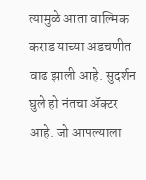त्यामुळे आता वाल्मिक कराड याच्या अडचणीत वाढ झाली आहे. सुदर्शन घुले हो नंतचा ॲक्टर आहे. जो आपल्याला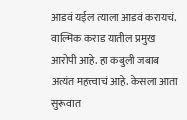आडवं यईल त्याला आडवं करायचं. वाल्मिक कराड यातील प्रमुख आरोपी आहे. हा कबुली जबाब अत्यंत महत्त्वाचं आहे. केसला आता सुरूवात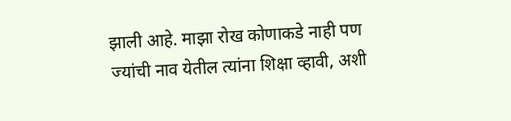झाली आहे. माझा रोख कोणाकडे नाही पण ज्यांची नाव येतील त्यांना शिक्षा व्हावी, अशी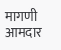मागणी आमदार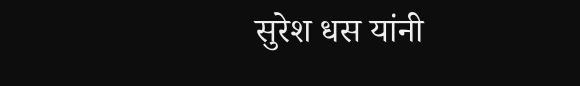सुरेश धस यांनी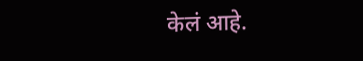केलं आहे.